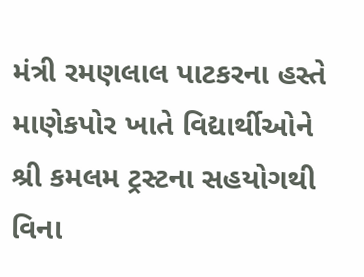મંત્રી રમણલાલ પાટકરના હસ્તે માણેકપોર ખાતે વિદ્યાર્થીઓને શ્રી કમલમ ટ્રસ્ટના સહયોગથી વિના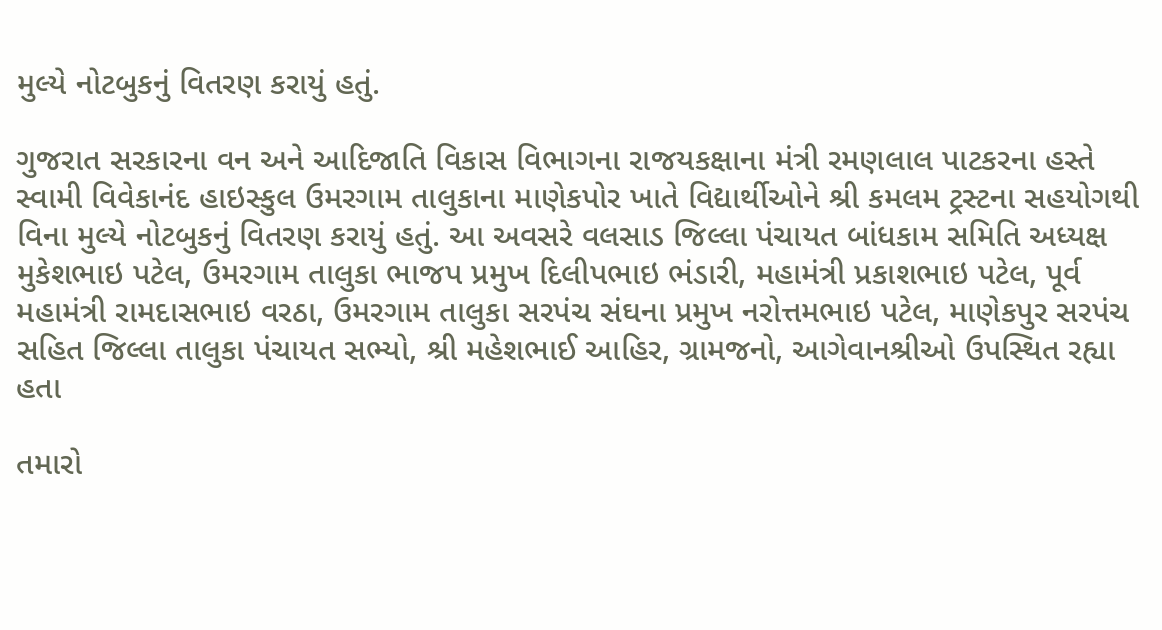મુલ્યે નોટબુકનું વિતરણ કરાયું હતું.

ગુજરાત સરકારના વન અને આદિજાતિ વિકાસ વિભાગના રાજયકક્ષાના મંત્રી રમણલાલ પાટકરના હસ્તે સ્વામી વિવેકાનંદ હાઇસ્કુલ ઉમરગામ તાલુકાના માણેકપોર ખાતે વિદ્યાર્થીઓને શ્રી કમલમ ટ્રસ્ટના સહયોગથી વિના મુલ્યે નોટબુકનું વિતરણ કરાયું હતું. આ અવસરે વલસાડ જિલ્લા પંચાયત બાંધકામ સમિતિ અધ્યક્ષ મુકેશભાઇ પટેલ, ઉમરગામ તાલુકા ભાજપ પ્રમુખ દિલીપભાઇ ભંડારી, મહામંત્રી પ્રકાશભાઇ પટેલ, પૂર્વ મહામંત્રી રામદાસભાઇ વરઠા, ઉમરગામ તાલુકા સરપંચ સંઘના પ્રમુખ નરોત્તમભાઇ પટેલ, માણેકપુર સરપંચ સહિત જિલ્લા તાલુકા પંચાયત સભ્યો, શ્રી મહેશભાઈ આહિર, ગ્રામજનો, આગેવાનશ્રીઓ ઉપસ્થિત રહ્યા હતા

તમારો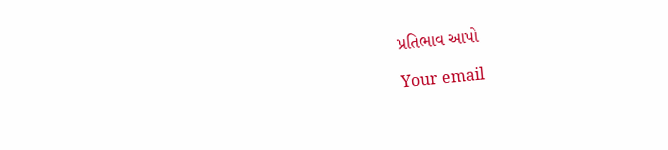પ્રતિભાવ આપો

Your email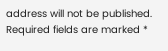address will not be published. Required fields are marked *